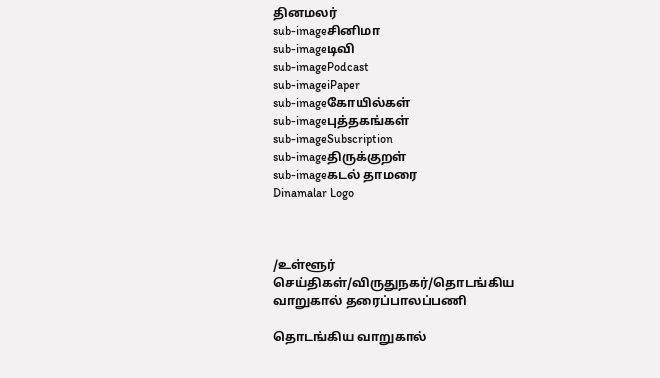தினமலர்
sub-imageசினிமா
sub-imageடிவி
sub-imagePodcast
sub-imageiPaper
sub-imageகோயில்கள்
sub-imageபுத்தகங்கள்
sub-imageSubscription
sub-imageதிருக்குறள்
sub-imageகடல் தாமரை
Dinamalar Logo



/உள்ளூர் செய்திகள்/விருதுநகர்/தொடங்கிய வாறுகால் தரைப்பாலப்பணி

தொடங்கிய வாறுகால்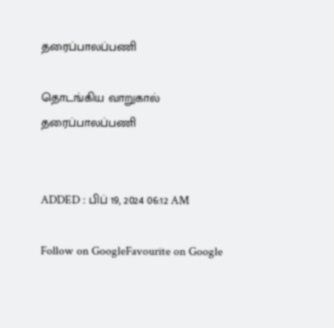தரைப்பாலப்பணி

தொடங்கிய வாறுகால் தரைப்பாலப்பணி


ADDED : பிப் 19, 2024 06:12 AM

Follow on GoogleFavourite on Google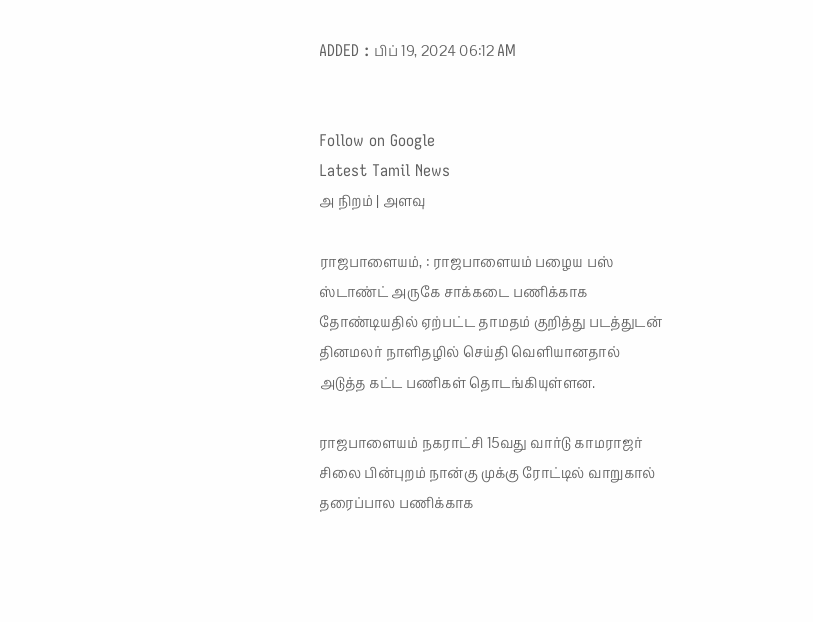ADDED : பிப் 19, 2024 06:12 AM


Follow on Google
Latest Tamil News
அ நிறம் | அளவு

ராஜபாளையம், : ராஜபாளையம் பழைய பஸ் ஸ்டாண்ட் அருகே சாக்கடை பணிக்காக தோண்டியதில் ஏற்பட்ட தாமதம் குறித்து படத்துடன் தினமலர் நாளிதழில் செய்தி வெளியானதால் அடுத்த கட்ட பணிகள் தொடங்கியுள்ளன.

ராஜபாளையம் நகராட்சி 15வது வார்டு காமராஜர் சிலை பின்புறம் நான்கு முக்கு ரோட்டில் வாறுகால் தரைப்பால பணிக்காக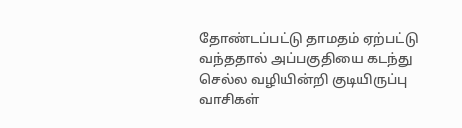தோண்டப்பட்டு தாமதம் ஏற்பட்டு வந்ததால் அப்பகுதியை கடந்து செல்ல வழியின்றி குடியிருப்பு வாசிகள்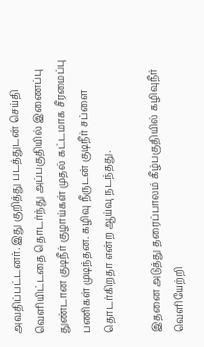அவதிப்பட்டனர். இது குறித்து படத்துடன் செய்தி வெளியிட்டதை தொடர்ந்து அப்பகுதியில் இணைப்பு துண்டான குடிநீர் குழாய்கள் முதல் கட்டமாக சீரமைப்பு பணிகள் முடிந்தன. கழிவு நீருடன் குடிநீர் சப்ளை தொடர்கிறதா என்ற ஆய்வு நடந்தது.

இதனை அடுத்து தரைப்பாலம் கீழ்பகுதியில் கழிவுநீர் வெளியேற்றி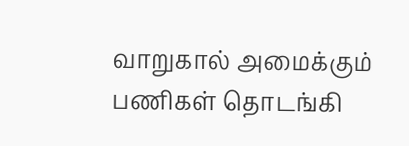வாறுகால் அமைக்கும் பணிகள் தொடங்கி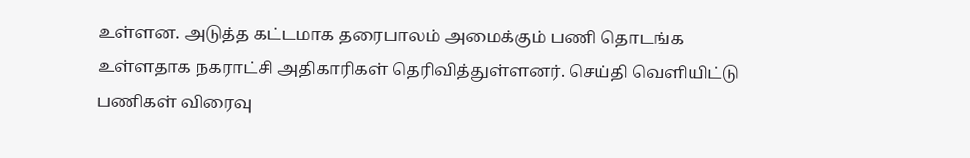உள்ளன. அடுத்த கட்டமாக தரைபாலம் அமைக்கும் பணி தொடங்க உள்ளதாக நகராட்சி அதிகாரிகள் தெரிவித்துள்ளனர். செய்தி வெளியிட்டு பணிகள் விரைவு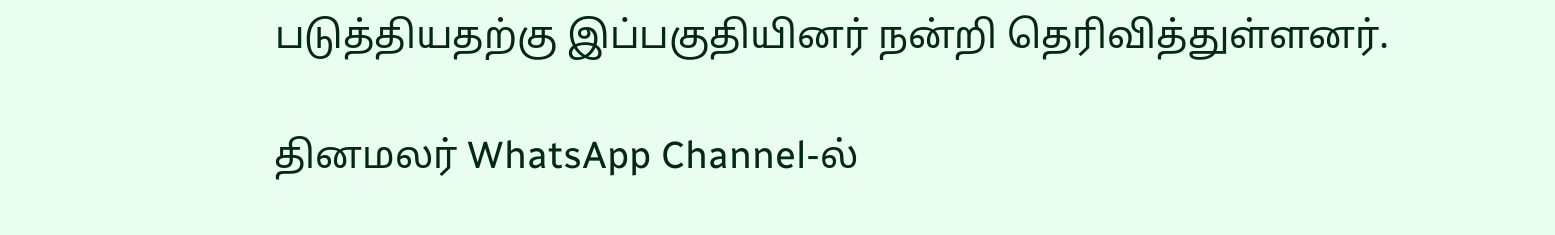படுத்தியதற்கு இப்பகுதியினர் நன்றி தெரிவித்துள்ளனர்.

தினமலர் WhatsApp Channel-ல்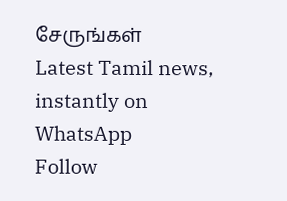சேருங்கள்
Latest Tamil news, instantly on WhatsApp
Follow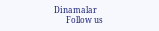Dinamalar
      Follow us